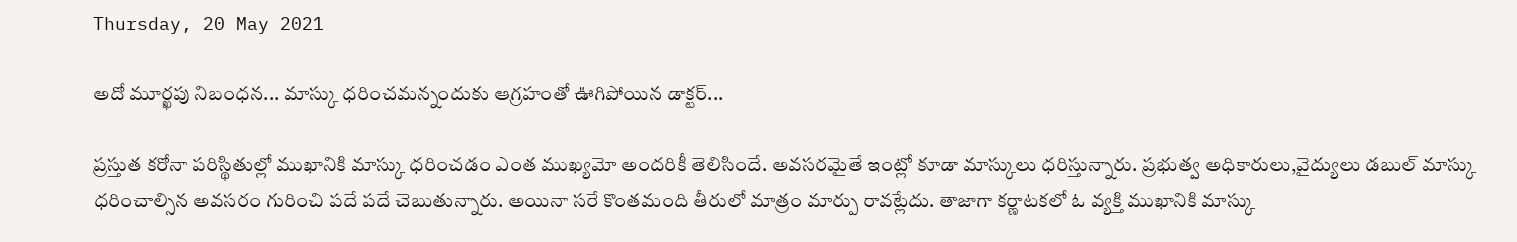Thursday, 20 May 2021

అదో మూర్ఖపు నిబంధన... మాస్కు ధరించమన్నందుకు ఆగ్రహంతో ఊగిపోయిన డాక్టర్...

ప్రస్తుత కరోనా పరిస్థితుల్లో ముఖానికి మాస్కు ధరించడం ఎంత ముఖ్యమో అందరికీ తెలిసిందే. అవసరమైతే ఇంట్లో కూడా మాస్కులు ధరిస్తున్నారు. ప్రభుత్వ అధికారులు,వైద్యులు డబుల్ మాస్కు ధరించాల్సిన అవసరం గురించి పదే పదే చెబుతున్నారు. అయినా సరే కొంతమంది తీరులో మాత్రం మార్పు రావట్లేదు. తాజాగా కర్ణాటకలో ఓ వ్యక్తి ముఖానికి మాస్కు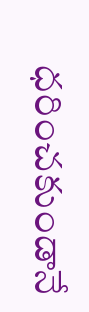ధరించకుండానే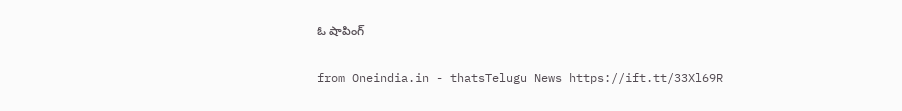ఓ షాపింగ్

from Oneindia.in - thatsTelugu News https://ift.tt/33Xl69R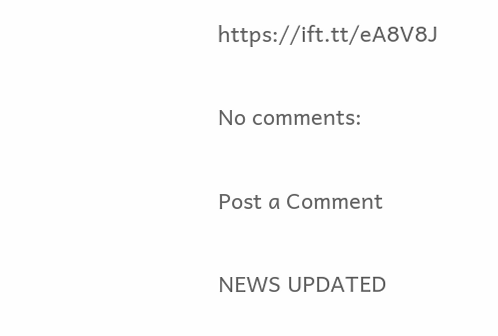https://ift.tt/eA8V8J

No comments:

Post a Comment

NEWS UPDATED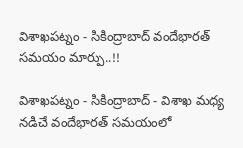విశాఖపట్నం - సికింద్రాబాద్ వందేభారత్ సమయం మార్పు..!!

విశాఖపట్నం - సికింద్రాబాద్ - విశాఖ మధ్య నడిచే వందేభారత్ సమయంలో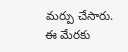మర్పు చేసారు. ఈ మేరకు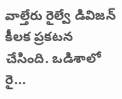వాల్తేరు రైల్వే డివిజన్ కీలక ప్రకటన చేసింది. ఒడిశాలో రై...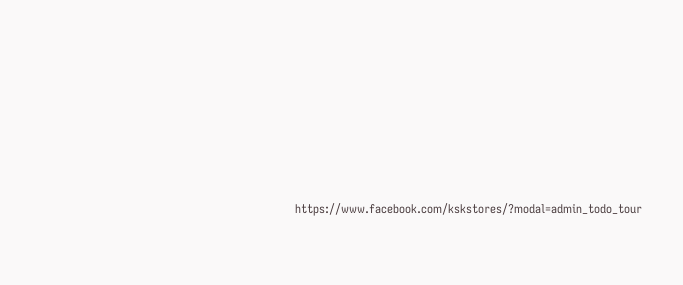https://www.facebook.com/kskstores/?modal=admin_todo_tour